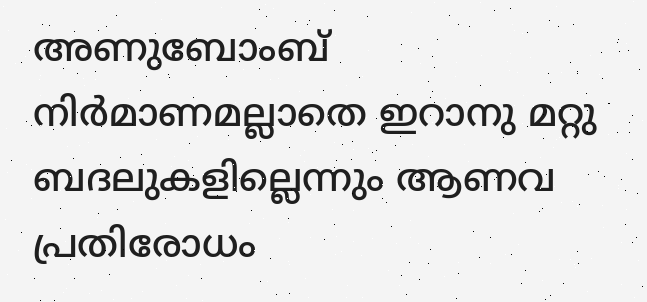അണുബോംബ് നിർമാണമല്ലാതെ ഇറാനു മറ്റു ബദലുകളില്ലെന്നും ആണവ പ്രതിരോധം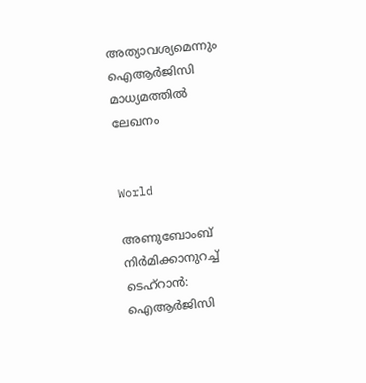അത്യാവശ്യമെന്നും ഐആർജിസി മാധ്യമത്തിൽ  ലേഖനം


World

അണുബോംബ് നിർമിക്കാനുറച്ച് ടെഹ്റാൻ: ഐആർജിസി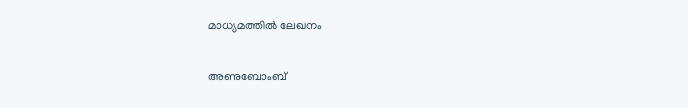മാധ്യമത്തിൽ ലേഖനം

അണുബോംബ്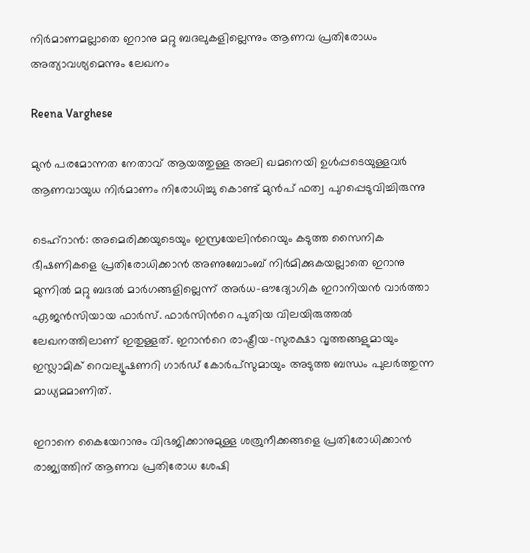നിർമാണമല്ലാതെ ഇറാനു മറ്റു ബദലുകളില്ലെന്നും ആണവ പ്രതിരോധം അത്യാവശ്യമെന്നും ലേഖനം

Reena Varghese

മുൻ പരമോന്നത നേതാവ് ആയത്തുള്ള അലി ഖമനെയി ഉൾപ്പടെയുള്ളവർ ആണവായുധ നിർമാണം നിരോധിച്ചു കൊണ്ട് മുൻപ് ഫത്വ പുറപ്പെടുവിച്ചിരുന്നു

ടെഹ്റാൻ: അമെരിക്കയുടെയും ഇസ്രയേലിന്‍റെയും കടുത്ത സൈനിക ഭീഷണികളെ പ്രതിരോധിക്കാൻ അണുബോംബ് നിർമിക്കുകയല്ലാതെ ഇറാനു മുന്നിൽ മറ്റു ബദൽ മാർഗങ്ങളില്ലെന്ന് അർധ-ഔദ്യോഗിക ഇറാനിയൻ വാർത്താ ഏജൻസിയായ ഫാർസ്. ഫാർസിന്‍റെ പുതിയ വിലയിരുത്തൽ ലേഖനത്തിലാണ് ഇതുള്ളത്. ഇറാന്‍റെ രാഷ്ട്രീയ-സുരക്ഷാ വൃത്തങ്ങളുമായും ഇസ്ലാമിക് റെവല്യൂഷണറി ഗാർഡ് കോർപ്സുമായും അടുത്ത ബന്ധം പുലർത്തുന്ന മാധ്യമമാണിത്.

ഇറാനെ കൈയേറാനും വിഭജിക്കാനുമുള്ള ശത്രുനീക്കങ്ങളെ പ്രതിരോധിക്കാൻ രാജ്യത്തിന് ആണവ പ്രതിരോധ ശേഷി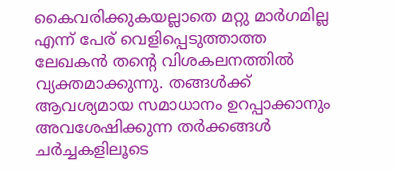കൈവരിക്കുകയല്ലാതെ മറ്റു മാർഗമില്ല എന്ന് പേര് വെളിപ്പെടുത്താത്ത ലേഖകൻ തന്‍റെ വിശകലനത്തിൽ വ്യക്തമാക്കുന്നു. തങ്ങൾക്ക് ആവശ്യമായ സമാധാനം ഉറപ്പാക്കാനും അവശേഷിക്കുന്ന തർക്കങ്ങൾ ചർച്ചകളിലൂടെ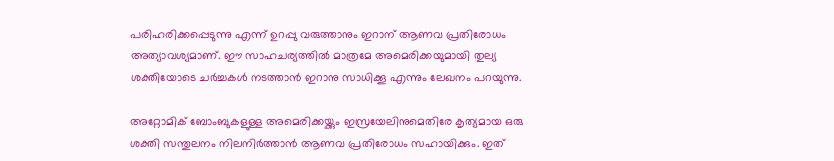പരിഹരിക്കപ്പെടുന്നു എന്ന് ഉറപ്പു വരുത്താനും ഇറാന് ആണവ പ്രതിരോധം അത്യാവശ്യമാണ്. ഈ സാഹചര്യത്തിൽ മാത്രമേ അമെരിക്കയുമായി തുല്യ ശക്തിയോടെ ചർച്ചകൾ നടത്താൻ ഇറാനു സാധിക്കൂ എന്നും ലേഖനം പറയുന്നു.

അറ്റോമിക് ബോംബുകളുള്ള അമെരിക്കയ്ക്കും ഇസ്രയേലിനുമെതിരേ കൃത്യമായ ഒരു ശക്തി സന്തുലനം നിലനിർത്താൻ ആണവ പ്രതിരോധം സഹായിക്കും. ഇത്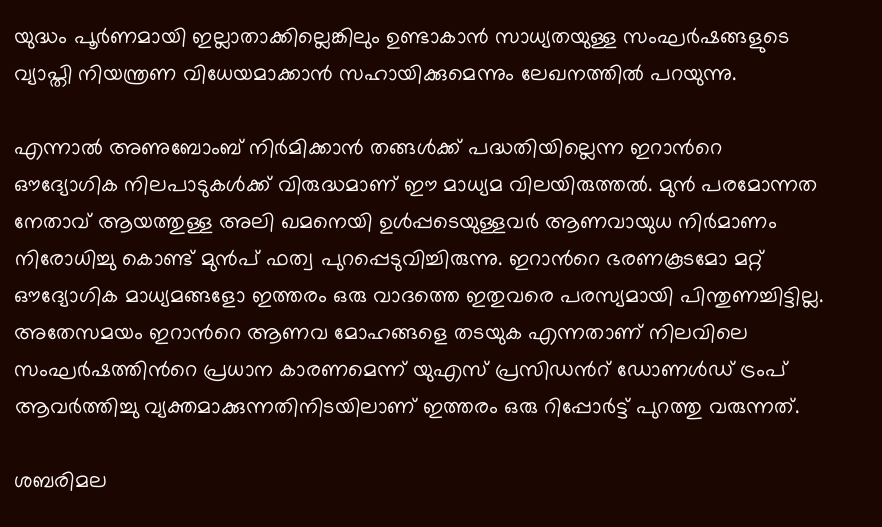യുദ്ധം പൂർണമായി ഇല്ലാതാക്കില്ലെങ്കിലും ഉണ്ടാകാൻ സാധ്യതയുള്ള സംഘർഷങ്ങളുടെ വ്യാപ്തി നിയന്ത്രണ വിധേയമാക്കാൻ സഹായിക്കുമെന്നും ലേഖനത്തിൽ പറയുന്നു.

എന്നാൽ അണുബോംബ് നിർമിക്കാൻ തങ്ങൾക്ക് പദ്ധതിയില്ലെന്ന ഇറാന്‍റെ ഔദ്യോഗിക നിലപാടുകൾക്ക് വിരുദ്ധമാണ് ഈ മാധ്യമ വിലയിരുത്തൽ. മുൻ പരമോന്നത നേതാവ് ആയത്തുള്ള അലി ഖമനെയി ഉൾപ്പടെയുള്ളവർ ആണവായുധ നിർമാണം നിരോധിച്ചു കൊണ്ട് മുൻപ് ഫത്വ പുറപ്പെടുവിച്ചിരുന്നു. ഇറാന്‍റെ ഭരണകൂടമോ മറ്റ് ഔദ്യോഗിക മാധ്യമങ്ങളോ ഇത്തരം ഒരു വാദത്തെ ഇതുവരെ പരസ്യമായി പിന്തുണച്ചിട്ടില്ല. അതേസമയം ഇറാന്‍റെ ആണവ മോഹങ്ങളെ തടയുക എന്നതാണ് നിലവിലെ സംഘർഷത്തിന്‍റെ പ്രധാന കാരണമെന്ന് യുഎസ് പ്രസിഡന്‍റ് ഡോണൾഡ് ട്രംപ് ആവർത്തിച്ചു വ്യക്തമാക്കുന്നതിനിടയിലാണ് ഇത്തരം ഒരു റിപ്പോർട്ട് പുറത്തു വരുന്നത്.

ശബരിമല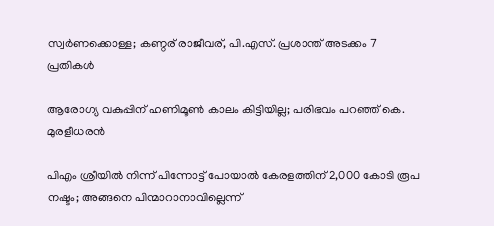സ്വര്‍ണക്കൊള്ള; കണ്ഠര് രാജീവര്, പി.എസ്. പ്രശാന്ത് അടക്കം 7 പ്രതികള്‍

ആരോഗ്യ വകുപ്പിന് ഹണിമൂൺ കാലം കിട്ടിയില്ല; പരിഭവം പറഞ്ഞ് കെ. മുരളീധരൻ

പിഎം ശ്രീയിൽ നിന്ന് പിന്നോട്ട് പോയാൽ കേരളത്തിന് 2,000 കോടി രൂപ നഷ്ടം; അങ്ങനെ പിന്മാറാനാവില്ലെന്ന്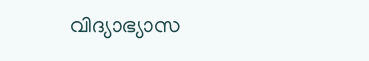വിദ്യാഭ്യാസ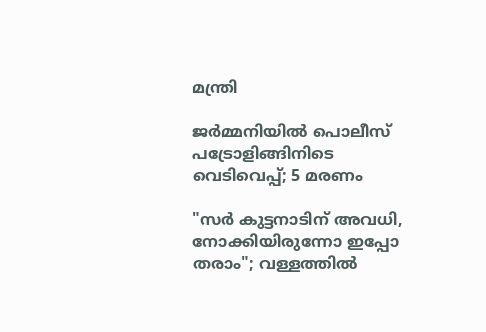മന്ത്രി

ജര്‍മ്മനിയില്‍ പൊലീസ് പട്രോളിങ്ങിനിടെ വെടിവെപ്പ്; 5 മരണം

"സർ കുട്ടനാടിന് അവധി, നോക്കിയിരുന്നോ ഇപ്പോ തരാം"; വള്ളത്തിൽ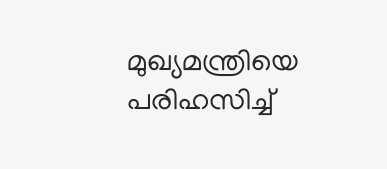മുഖ്യമന്ത്രിയെ പരിഹസിച്ച്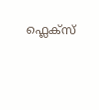ഫ്ലെക്സ്